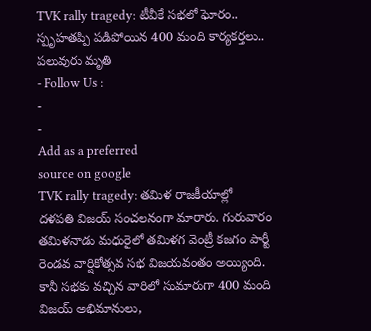TVK rally tragedy: టీవీకే సభలో ఘోరం.. స్పృహతప్పి పడిపోయిన 400 మంది కార్యకర్తలు.. పలువురు మృతి
- Follow Us :
-
-
Add as a preferred
source on google
TVK rally tragedy: తమిళ రాజకీయాల్లో దళపతి విజయ్ సంచలనంగా మారారు. గురువారం తమిళనాడు మధురైలో తమిళగ వెంట్రీ కజగం పార్టీ రెండవ వార్షికోత్సవ సభ విజయవంతం అయ్యింది. కానీ సభకు వచ్చిన వారిలో సుమారుగా 400 మంది విజయ్ అభిమానులు,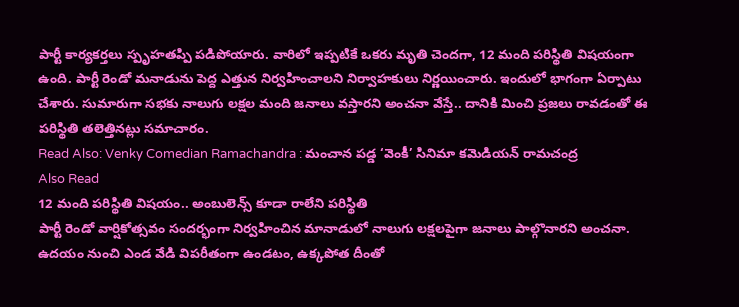పార్టీ కార్యకర్తలు స్పృహతప్పి పడిపోయారు. వారిలో ఇప్పటికే ఒకరు మృతి చెందగా, 12 మంది పరిస్థితి విషయంగా ఉంది. పార్టీ రెండో మనాడును పెద్ద ఎత్తున నిర్వహించాలని నిర్వాహకులు నిర్ణయించారు. ఇందులో భాగంగా ఏర్పాటు చేశారు. సుమారుగా సభకు నాలుగు లక్షల మంది జనాలు వస్తారని అంచనా వేస్తే.. దానికి మించి ప్రజలు రావడంతో ఈ పరిస్థితి తలెత్తినట్లు సమాచారం.
Read Also: Venky Comedian Ramachandra : మంచాన పడ్డ ‘వెంకీ’ సినిమా కమెడియన్ రామచంద్ర
Also Read
12 మంది పరిస్థితి విషయం.. అంబులెన్స్ కూడా రాలేని పరిస్థితి
పార్టీ రెండో వార్షికోత్సవం సందర్భంగా నిర్వహించిన మానాడులో నాలుగు లక్షలపైగా జనాలు పాల్గొనారని అంచనా. ఉదయం నుంచి ఎండ వేడి విపరీతంగా ఉండటం, ఉక్కపోత దీంతో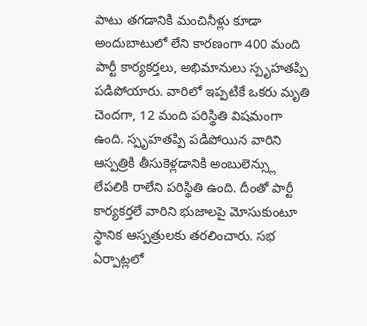పాటు తగడానికి మంచినీళ్లు కూడా అందుబాటులో లేని కారణంగా 400 మంది పార్టీ కార్యకర్తలు, అభిమానులు స్పృహతప్పి పడిపోయారు. వారిలో ఇప్పటికే ఒకరు మృతి చెందగా, 12 మంది పరిస్థితి విషమంగా ఉంది. స్పృహతప్పి పడిపోయిన వారిని ఆస్పత్రికి తీసుకెళ్లడానికి అంబులెన్స్లు లేపలికి రాలేని పరిస్థితి ఉంది. దీంతో పార్టీ కార్యకర్తలే వారిని భుజాలపై మోసుకుంటూ స్థానిక ఆస్పత్రులకు తరలించారు. సభ ఏర్పాట్లలో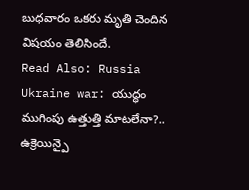బుధవారం ఒకరు మృతి చెందిన విషయం తెలిసిందే.
Read Also: Russia Ukraine war: యుద్ధం ముగింపు ఉత్తుత్తి మాటలేనా?.. ఉక్రెయిన్పై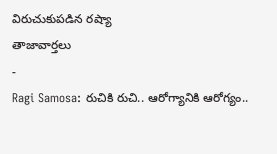విరుచుకుపడిన రష్యా
తాజావార్తలు
-
Ragi Samosa: రుచికి రుచి.. ఆరోగ్యానికి ఆరోగ్యం..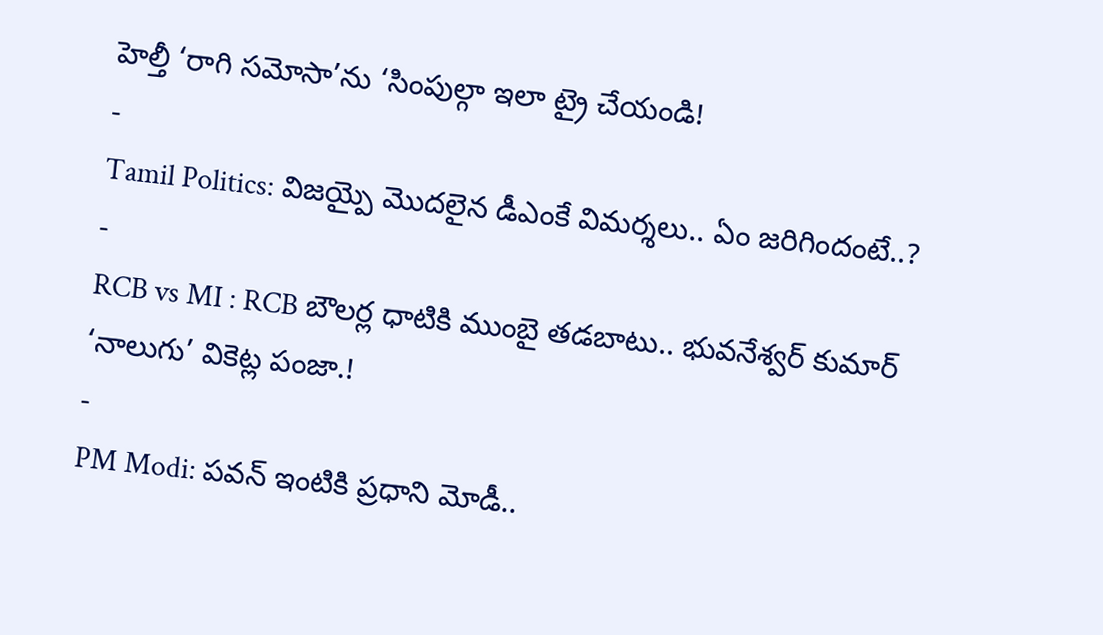హెల్తీ ‘రాగి సమోసా’ను ‘సింపుల్గా ఇలా ట్రై చేయండి!
-
Tamil Politics: విజయ్పై మొదలైన డీఎంకే విమర్శలు.. ఏం జరిగిందంటే..?
-
RCB vs MI : RCB బౌలర్ల ధాటికి ముంబై తడబాటు.. భువనేశ్వర్ కుమార్ ‘నాలుగు’ వికెట్ల పంజా.!
-
PM Modi: పవన్ ఇంటికి ప్రధాని మోడీ..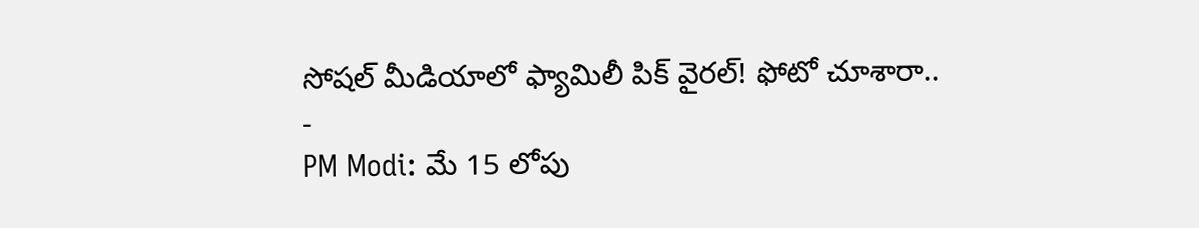సోషల్ మీడియాలో ఫ్యామిలీ పిక్ వైరల్! ఫోటో చూశారా..
-
PM Modi: మే 15 లోపు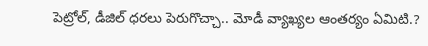పెట్రోల్, డీజిల్ ధరలు పెరుగొచ్చా.. మోడీ వ్యాఖ్యల ఆంతర్యం ఏమిటి.?